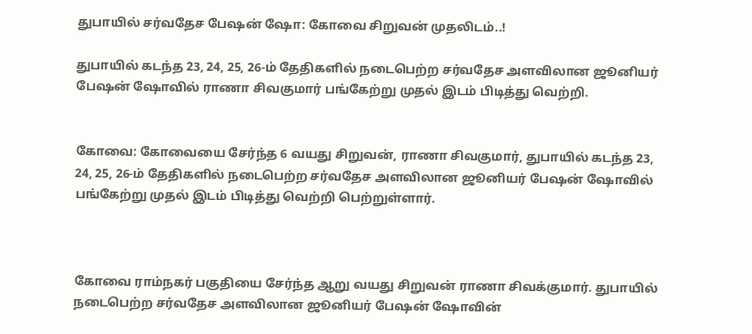துபாயில் சர்வதேச பேஷன் ஷோ: கோவை சிறுவன் முதலிடம்..!

துபாயில் கடந்த 23, 24, 25, 26-ம் தேதிகளில் நடைபெற்ற சர்வதேச அளவிலான ஜூனியர் பேஷன் ஷோவில் ராணா சிவகுமார் பங்கேற்று முதல் இடம் பிடித்து வெற்றி.


கோவை: கோவையை சேர்ந்த 6 வயது சிறுவன், ராணா சிவகுமார், துபாயில் கடந்த 23, 24, 25, 26-ம் தேதிகளில் நடைபெற்ற சர்வதேச அளவிலான ஜூனியர் பேஷன் ஷோவில் பங்கேற்று முதல் இடம் பிடித்து வெற்றி பெற்றுள்ளார்.



கோவை ராம்நகர் பகுதியை சேர்ந்த ஆறு வயது சிறுவன் ராணா சிவக்குமார். துபாயில் நடைபெற்ற சர்வதேச அளவிலான ஜூனியர் பேஷன் ஷோவின்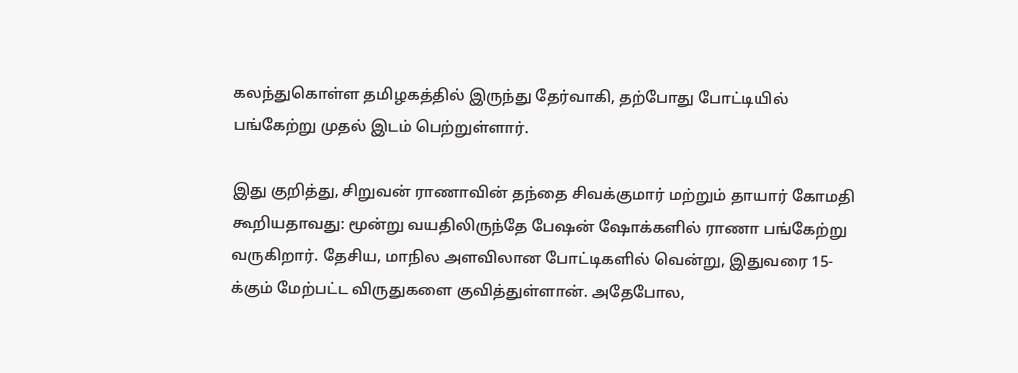கலந்துகொள்ள தமிழகத்தில் இருந்து தேர்வாகி, தற்போது போட்டியில் பங்கேற்று முதல் இடம் பெற்றுள்ளார்.

இது குறித்து, சிறுவன் ராணாவின் தந்தை சிவக்குமார் மற்றும் தாயார் கோமதி கூறியதாவது: மூன்று வயதிலிருந்தே பேஷன் ஷோக்களில் ராணா பங்கேற்று வருகிறார். தேசிய, மாநில அளவிலான போட்டிகளில் வென்று, இதுவரை 15-க்கும் மேற்பட்ட விருதுகளை குவித்துள்ளான். அதேபோல,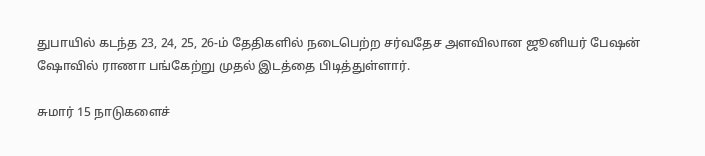துபாயில் கடந்த 23, 24, 25, 26-ம் தேதிகளில் நடைபெற்ற சர்வதேச அளவிலான ஜூனியர் பேஷன் ஷோவில் ராணா பங்கேற்று முதல் இடத்தை பிடித்துள்ளார்.

சுமார் 15 நாடுகளைச்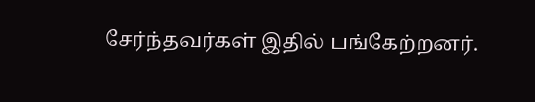சேர்ந்தவர்கள் இதில் பங்கேற்றனர்.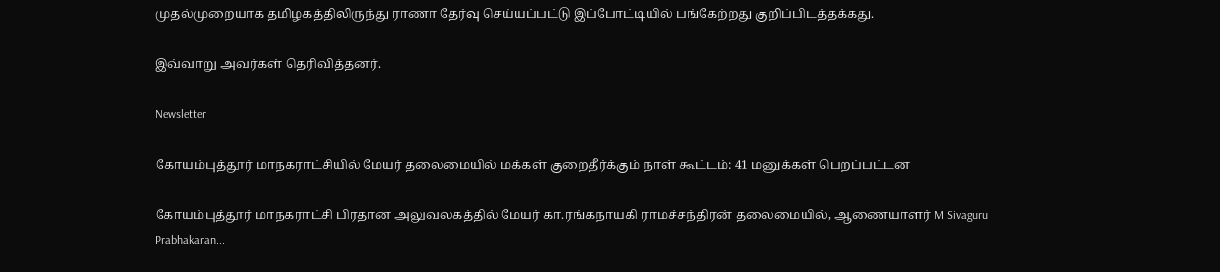முதல்முறையாக தமிழகத்திலிருந்து ராணா தேர்வு செய்யப்பட்டு இப்போட்டியில் பங்கேற்றது குறிப்பிடத்தக்கது.

இவ்வாறு அவர்கள் தெரிவித்தனர்.

Newsletter

கோயம்புத்தூர் மாநகராட்சியில் மேயர் தலைமையில் மக்கள் குறைதீர்க்கும் நாள் கூட்டம்: 41 மனுக்கள் பெறப்பட்டன

கோயம்புத்தூர் மாநகராட்சி பிரதான அலுவலகத்தில் மேயர் கா.ரங்கநாயகி ராமச்சந்திரன் தலைமையில், ஆணையாளர் M Sivaguru Prabhakaran...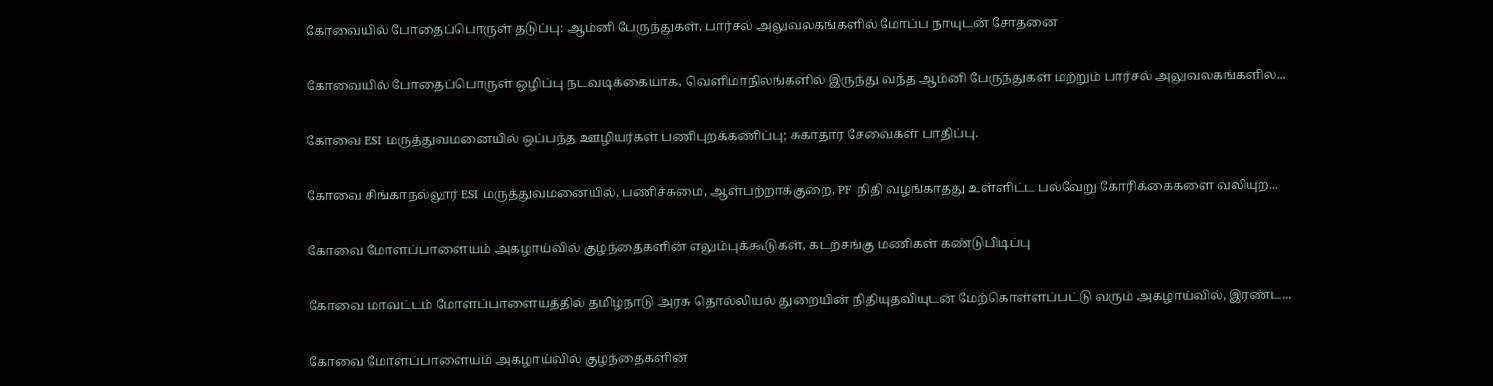கோவையில் போதைப்பொருள் தடுப்பு: ஆம்னி பேருந்துகள், பார்சல் அலுவலகங்களில் மோப்ப நாயுடன் சோதனை

கோவையில் போதைப்பொருள் ஒழிப்பு நடவடிக்கையாக, வெளிமாநிலங்களில் இருந்து வந்த ஆம்னி பேருந்துகள் மற்றும் பார்சல் அலுவலகங்களில...

கோவை ESI மருத்துவமனையில் ஒப்பந்த ஊழியர்கள் பணிபுறக்கணிப்பு; சுகாதார சேவைகள் பாதிப்பு.

கோவை சிங்காநல்லூர் ESI மருத்துவமனையில், பணிச்சுமை, ஆள்பற்றாக்குறை, PF நிதி வழங்காதது உள்ளிட்ட பல்வேறு கோரிக்கைகளை வலியுற...

கோவை மோளப்பாளையம் அகழாய்வில் குழந்தைகளின் எலும்புக்கூடுகள், கடற்சங்கு மணிகள் கண்டுபிடிப்பு

கோவை மாவட்டம் மோளப்பாளையத்தில் தமிழ்நாடு அரசு தொல்லியல் துறையின் நிதியுதவியுடன் மேற்கொள்ளப்பட்டு வரும் அகழாய்வில், இரண்ட...

கோவை மோளப்பாளையம் அகழாய்வில் குழந்தைகளின்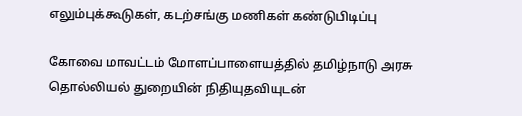எலும்புக்கூடுகள், கடற்சங்கு மணிகள் கண்டுபிடிப்பு

கோவை மாவட்டம் மோளப்பாளையத்தில் தமிழ்நாடு அரசு தொல்லியல் துறையின் நிதியுதவியுடன்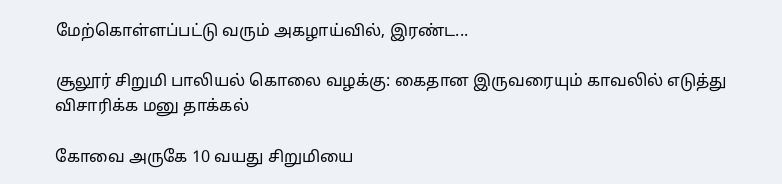மேற்கொள்ளப்பட்டு வரும் அகழாய்வில், இரண்ட...

சூலூர் சிறுமி பாலியல் கொலை வழக்கு: கைதான இருவரையும் காவலில் எடுத்து விசாரிக்க மனு தாக்கல்

கோவை அருகே 10 வயது சிறுமியை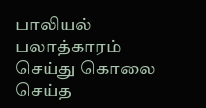பாலியல் பலாத்காரம் செய்து கொலை செய்த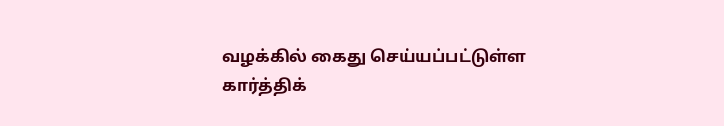வழக்கில் கைது செய்யப்பட்டுள்ள கார்த்திக்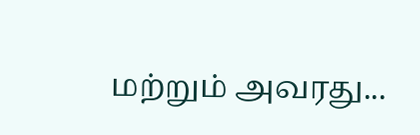மற்றும் அவரது...